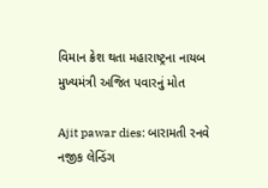વિમાન ક્રેશ થતા મહારાષ્ટ્રના નાયબ મુખ્યમંત્રી અજિત પવારનું મોત

Ajit pawar dies: બારામતી રનવે નજીક લેન્ડિંગ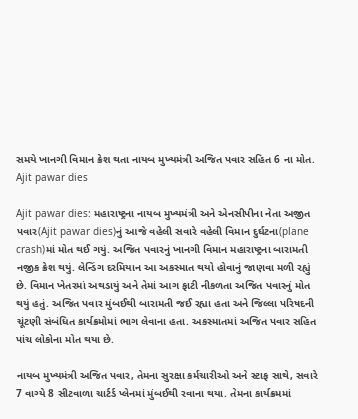સમયે ખાનગી વિમાન ક્રેશ થતા નાયબ મુખ્યમંત્રી અજિત પવાર સહિત 6 ના મોત.
Ajit pawar dies

Ajit pawar dies: મહારાષ્ટ્રના નાયબ મુખ્યમંત્રી અને એનસીપીના નેતા અજીત પવાર(Ajit pawar dies)નું આજે વહેલી સવારે વહેલી વિમાન દુર્ઘટના(plane crash)માં મોત થઈ ગયું. અજિત પવારનું ખાનગી વિમાન મહારાષ્ટ્રના બારામતી નજીક ક્રેશ થયું. લેન્ડિંગ દરમિયાન આ અકસ્માત થયો હોવાનું જાણવા મળી રહ્યું છે. વિમાન ખેતરમાં અથડાયું અને તેમાં આગ ફાટી નીકળતા અજિત પવારનું મોત થયું હતું. અજિત પવાર મુંબઈથી બારામતી જઈ રહ્યા હતા અને જિલ્લા પરિષદની ચૂંટણી સંબંધિત કાર્યક્રમોમાં ભાગ લેવાના હતા. અકસ્માતમાં અજિત પવાર સહિત પાંચ લોકોના મોત થયા છે.

નાયબ મુખ્યમંત્રી અજિત પવાર, તેમના સુરક્ષા કર્મચારીઓ અને સ્ટાફ સાથે, સવારે 7 વાગ્યે 8 સીટવાળા ચાર્ટર્ડ પ્લેનમાં મુંબઈથી રવાના થયા. તેમના કાર્યક્રમમાં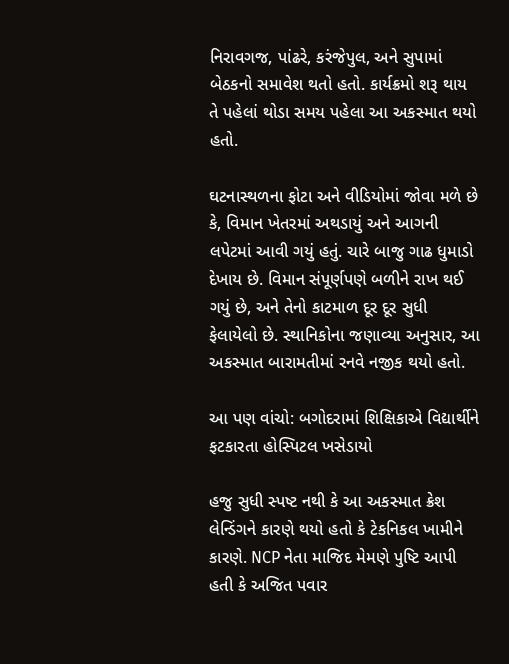નિરાવગજ, પાંઢરે, કરંજેપુલ, અને સુપામાં બેઠકનો સમાવેશ થતો હતો. કાર્યક્રમો શરૂ થાય તે પહેલાં થોડા સમય પહેલા આ અકસ્માત થયો હતો.

ઘટનાસ્થળના ફોટા અને વીડિયોમાં જોવા મળે છે કે, વિમાન ખેતરમાં અથડાયું અને આગની લપેટમાં આવી ગયું હતું. ચારે બાજુ ગાઢ ધુમાડો દેખાય છે. વિમાન સંપૂર્ણપણે બળીને રાખ થઈ ગયું છે, અને તેનો કાટમાળ દૂર દૂર સુધી ફેલાયેલો છે. સ્થાનિકોના જણાવ્યા અનુસાર, આ અકસ્માત બારામતીમાં રનવે નજીક થયો હતો.

આ પણ વાંચો: બગોદરામાં શિક્ષિકાએ વિદ્યાર્થીને ફટકારતા હોસ્પિટલ ખસેડાયો

હજુ સુધી સ્પષ્ટ નથી કે આ અકસ્માત ક્રેશ લેન્ડિંગને કારણે થયો હતો કે ટેકનિકલ ખામીને કારણે. NCP નેતા માજિદ મેમણે પુષ્ટિ આપી હતી કે અજિત પવાર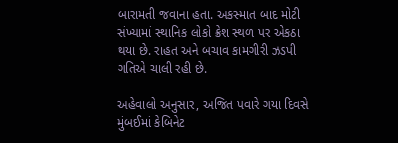બારામતી જવાના હતા. અકસ્માત બાદ મોટી સંખ્યામાં સ્થાનિક લોકો ક્રેશ સ્થળ પર એકઠા થયા છે. રાહત અને બચાવ કામગીરી ઝડપી ગતિએ ચાલી રહી છે.

અહેવાલો અનુસાર, અજિત પવારે ગયા દિવસે મુંબઈમાં કેબિનેટ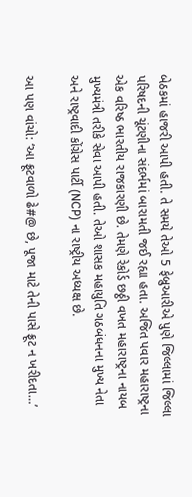બેઠકમાં હાજરી આપી હતી. તે સમયે તેઓ 5 ફેબ્રુઆરીએ પુણે જિલ્લામાં જિલ્લા પરિષદની ચૂંટણીના સંદર્ભમાં બારામતી જઈ રહ્યા હતા. અજિત પવાર મહારાષ્ટ્રના એક વરિષ્ઠ ભારતીય રાજકારણી છે. તેમણે રેકોર્ડ છઠ્ઠી વખત મહારાષ્ટ્રના નાયબ મુખ્યમંત્રી તરીકે સેવા આપી હતી. તેઓ શાસક મહાયુતિ ગઠબંધનના મુખ્ય નેતા અને રાષ્ટ્રવાદી કોંગ્રેસ પાર્ટી (NCP) ના રાષ્ટ્રીય અધ્યક્ષ છે.

આ પણ વાંચો: ‘આ ફ્રૂટવાળો ઢે#@ છે, પૂજા માટે તેની પાસે ફ્રૂટ ન ખરીદતા…’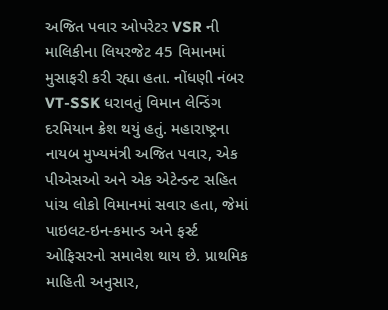અજિત પવાર ઓપરેટર VSR ની માલિકીના લિયરજેટ 45 વિમાનમાં મુસાફરી કરી રહ્યા હતા. નોંધણી નંબર VT-SSK ધરાવતું વિમાન લેન્ડિંગ દરમિયાન ક્રેશ થયું હતું. મહારાષ્ટ્રના નાયબ મુખ્યમંત્રી અજિત પવાર, એક પીએસઓ અને એક એટેન્ડન્ટ સહિત પાંચ લોકો વિમાનમાં સવાર હતા, જેમાં પાઇલટ-ઇન-કમાન્ડ અને ફર્સ્ટ ઓફિસરનો સમાવેશ થાય છે. પ્રાથમિક માહિતી અનુસાર,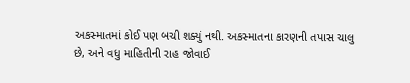અકસ્માતમાં કોઈ પણ બચી શક્યું નથી. અકસ્માતના કારણની તપાસ ચાલુ છે, અને વધુ માહિતીની રાહ જોવાઈ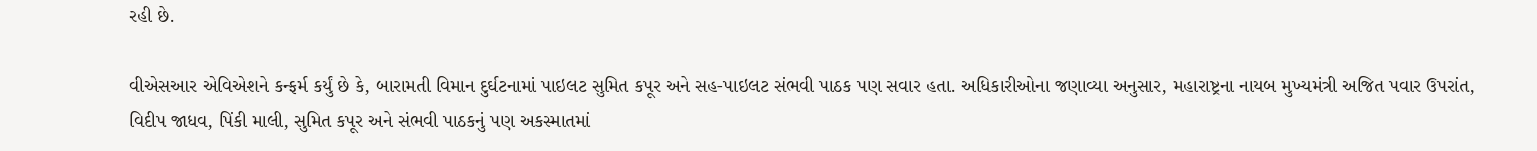રહી છે.

વીએસઆર એવિએશને કન્ફર્મ કર્યું છે કે, બારામતી વિમાન દુર્ઘટનામાં પાઇલટ સુમિત કપૂર અને સહ-પાઇલટ સંભવી પાઠક પણ સવાર હતા. અધિકારીઓના જણાવ્યા અનુસાર, મહારાષ્ટ્રના નાયબ મુખ્યમંત્રી અજિત પવાર ઉપરાંત, વિદીપ જાધવ, પિંકી માલી, સુમિત કપૂર અને સંભવી પાઠકનું પણ અકસ્માતમાં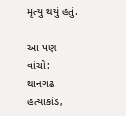મૃત્યુ થયું હતું.

આ પણ વાંચો: થાનગઢ હત્યાકાંડ,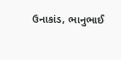ઉનાકાંડ, ભાનુભાઈ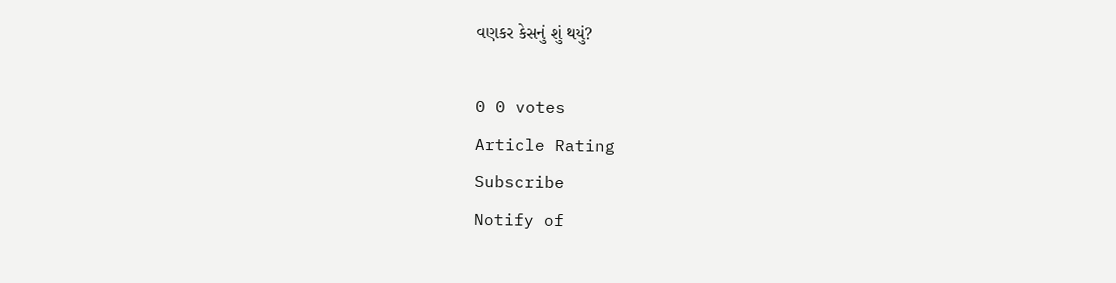વણકર કેસનું શું થયું?

0 0 votes
Article Rating
Subscribe
Notify of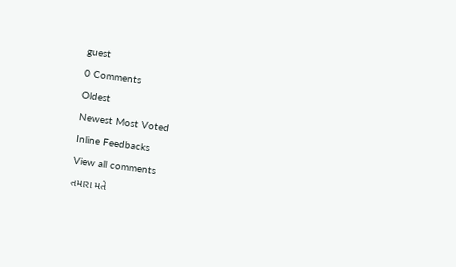guest
0 Comments
Oldest
Newest Most Voted
Inline Feedbacks
View all comments
તમારા મતે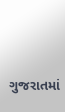ગુજરાતમાં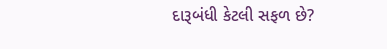દારૂબંધી કેટલી સફળ છે?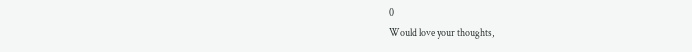0
Would love your thoughts,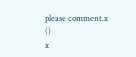please comment.x
()
x